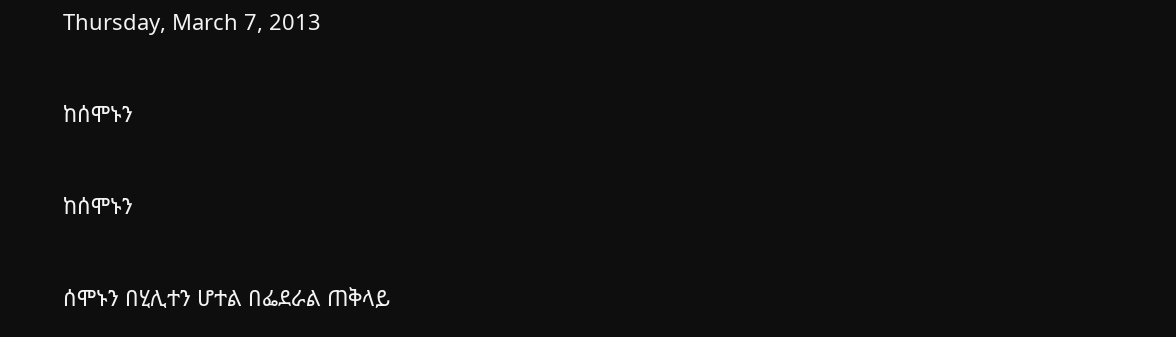Thursday, March 7, 2013

ከሰሞኑን

ከሰሞኑን

ሰሞኑን በሂሊተን ሆተል በፌደራል ጠቅላይ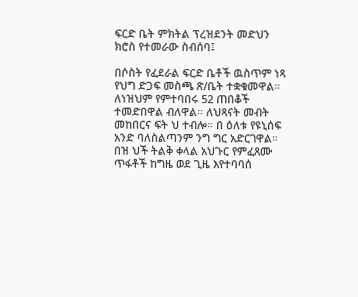ፍርድ ቤት ምክትል ፕረዝደንት መድህን ክሮስ የተመራው ስብሰባ፤

በሶስት የፈደራል ፍርድ ቤቶች ዉስጥም ነጻ የህግ ድጋፍ መስጫ ጽ/ቤት ተቋቁመዋል። ለነዝህም የምተባበሩ 52 ጠበቆች ተመድበዋል ብለዋል። ለህጻናት መብት መከበርና ፍት ህ ተብሎ። በ ዕለቱ የዩኒሰፍ አንድ ባለስልጣንም ንግ ግር አድርገዋል።
በዝ ህች ትልቅ ቀላል አህጉር የምፈጸሙ ጥፋቶች ከግዜ ወደ ጊዜ እየተባባሰ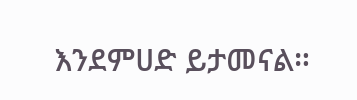እንደምሀድ ይታመናል።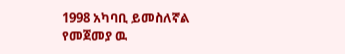1998 አካባቢ ይመስለኛል የመጀመያ ዉ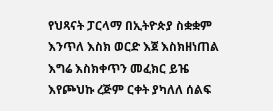የህጻናት ፓርላማ በኢትዮጵያ ስቋቋም እንጥለ እስክ ወርድ እጀ እስክዘነጠል እግሬ እስክቀጥን መፈክር ይዤ እየጮህኩ ረጅም ርቀት ያካለለ ሰልፍ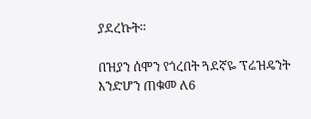ያደረኩት።

በዝያን ሰሞን የጎረበት ጓደኛዬ ፕሬዝዴንት እንድሆን ጠቁመ ለ6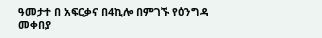ዓመታተ በ አፍርቃና በ4ኪሎ በምገኙ የዕንግዳ መቀበያ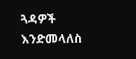ጓዳዎች እንድመላለስ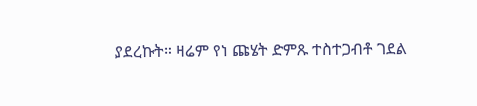ያደረኩት። ዛሬም የነ ጩሄት ድምጹ ተስተጋብቶ ገደል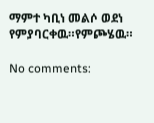ማምተ ካቢነ መልሶ ወደነ የምያባርቀዉ።የምጮሄዉ።

No comments: